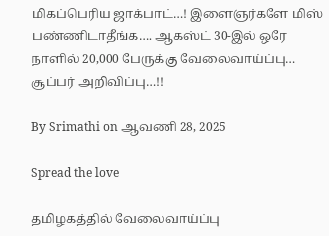மிகப்பெரிய ஜாக்பாட்…! இளைஞர்களே மிஸ் பண்ணிடாதீங்க…. ஆகஸ்ட் 30-இல் ஒரே நாளில் 20,000 பேருக்கு வேலைவாய்ப்பு… சூப்பர் அறிவிப்பு…!!

By Srimathi on ஆவணி 28, 2025

Spread the love

தமிழகத்தில் வேலைவாய்ப்பு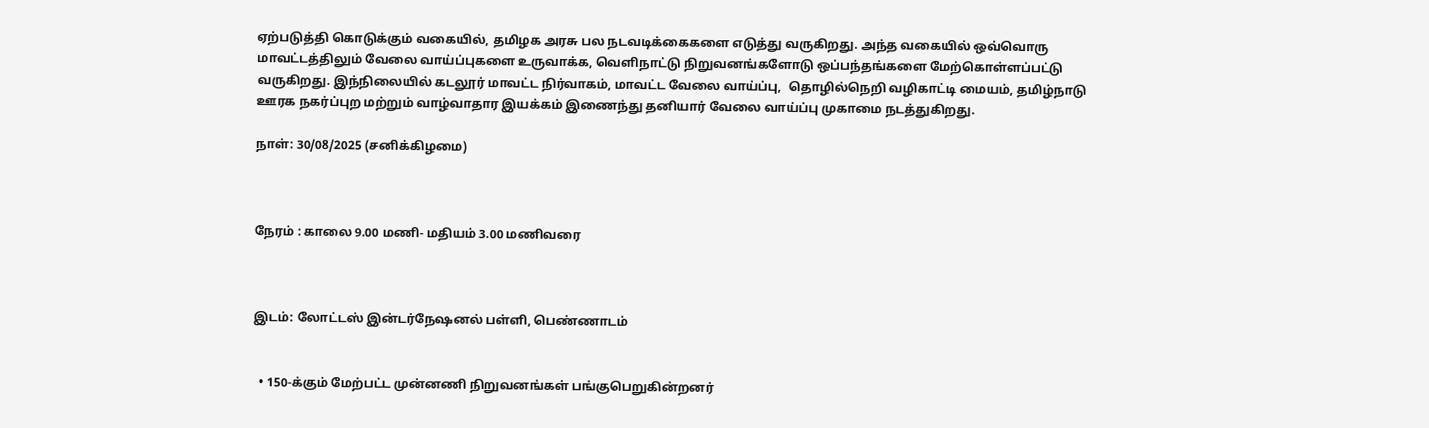ஏற்படுத்தி கொடுக்கும் வகையில், தமிழக அரசு பல நடவடிக்கைகளை எடுத்து வருகிறது. அந்த வகையில் ஒவ்வொரு மாவட்டத்திலும் வேலை வாய்ப்புகளை உருவாக்க, வெளிநாட்டு நிறுவனங்களோடு ஒப்பந்தங்களை மேற்கொள்ளப்பட்டு வருகிறது. இந்நிலையில் கடலூர் மாவட்ட நிர்வாகம், மாவட்ட வேலை வாய்ப்பு,  தொழில்நெறி வழிகாட்டி மையம், தமிழ்நாடு ஊரக நகர்ப்புற மற்றும் வாழ்வாதார இயக்கம் இணைந்து தனியார் வேலை வாய்ப்பு முகாமை நடத்துகிறது.

நாள்: 30/08/2025 (சனிக்கிழமை)



நேரம் : காலை 9.00 மணி- மதியம் 3.00 மணிவரை



இடம்: லோட்டஸ் இன்டர்நேஷனல் பள்ளி, பெண்ணாடம்


  • 150-க்கும் மேற்பட்ட முன்னணி நிறுவனங்கள் பங்குபெறுகின்றனர்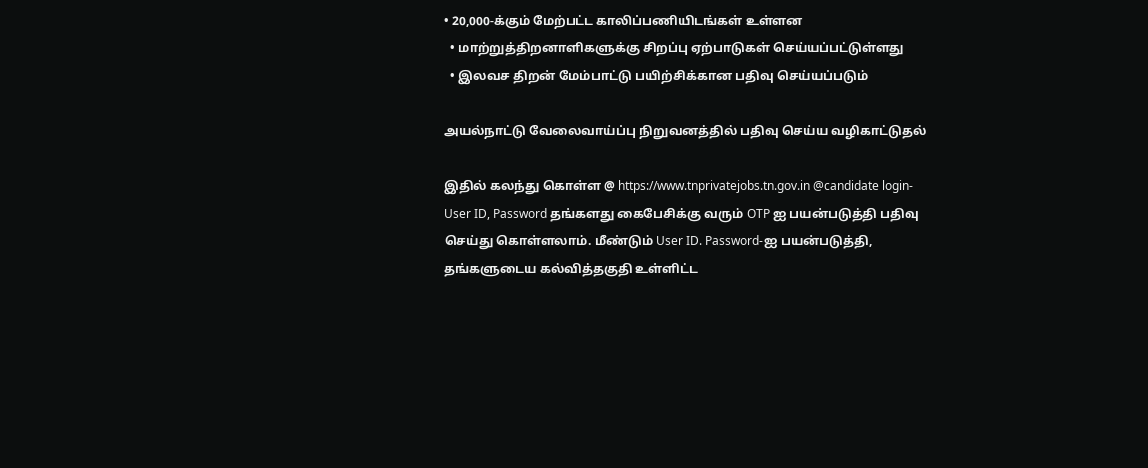• 20,000-க்கும் மேற்பட்ட காலிப்பணியிடங்கள் உள்ளன
  • மாற்றுத்திறனாளிகளுக்கு சிறப்பு ஏற்பாடுகள் செய்யப்பட்டுள்ளது
  • இலவச திறன் மேம்பாட்டு பயிற்சிக்கான பதிவு செய்யப்படும்

அயல்நாட்டு வேலைவாய்ப்பு நிறுவனத்தில் பதிவு செய்ய வழிகாட்டுதல்

இதில் கலந்து கொள்ள @ https://www.tnprivatejobs.tn.gov.in @candidate login-User ID, Password தங்களது கைபேசிக்கு வரும் OTP ஐ பயன்படுத்தி பதிவு செய்து கொள்ளலாம். மீண்டும் User ID. Password-ஐ பயன்படுத்தி, தங்களுடைய கல்வித்தகுதி உள்ளிட்ட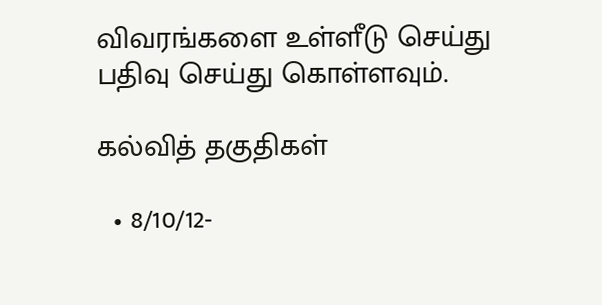விவரங்களை உள்ளீடு செய்து பதிவு செய்து கொள்ளவும்.

கல்வித் தகுதிகள்

  • 8/10/12-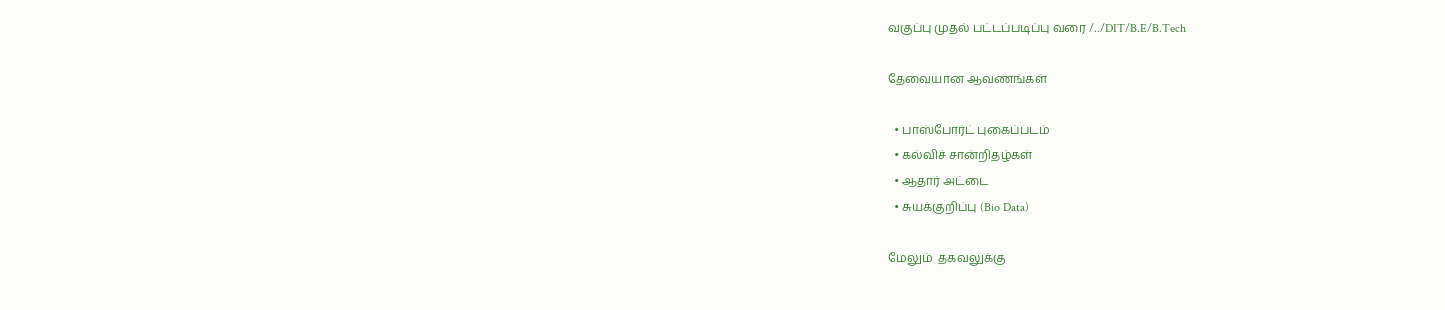வகுப்பு முதல் பட்டப்படிப்பு வரை /../DIT/B.E/B.Tech

தேவையான ஆவணங்கள்

  • பாஸ்போர்ட் புகைப்படம்
  • கல்விச் சான்றிதழ்கள்
  • ஆதார் அட்டை
  • சுயக்குறிப்பு (Bio Data)

மேலும்  தகவலுக்கு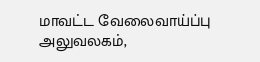மாவட்ட வேலைவாய்ப்பு அலுவலகம்,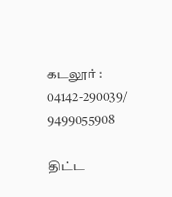கடலூர் : 04142-290039/ 9499055908

திட்ட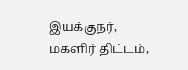இயக்குநர், மகளிர் திட்டம்,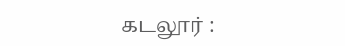கடலூர் :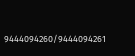9444094260/9444094261